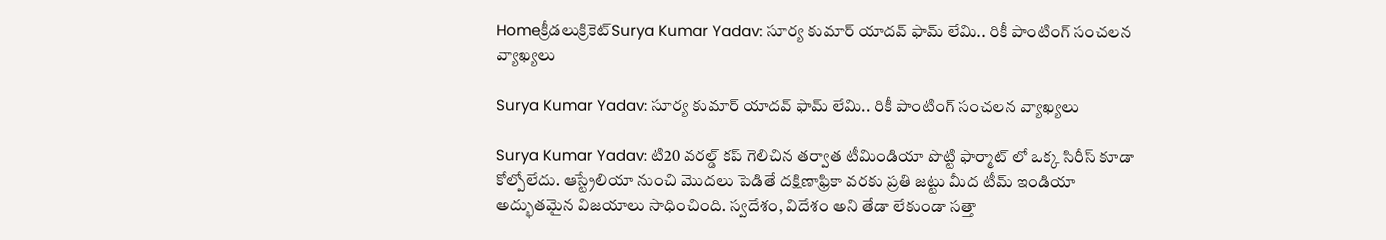Homeక్రీడలుక్రికెట్‌Surya Kumar Yadav: సూర్య కుమార్ యాదవ్ ఫామ్ లేమి.. రికీ పాంటింగ్ సంచలన వ్యాఖ్యలు

Surya Kumar Yadav: సూర్య కుమార్ యాదవ్ ఫామ్ లేమి.. రికీ పాంటింగ్ సంచలన వ్యాఖ్యలు

Surya Kumar Yadav: టి20 వరల్డ్ కప్ గెలిచిన తర్వాత టీమిండియా పొట్టి ఫార్మాట్ లో ఒక్క సిరీస్ కూడా కోల్పోలేదు. ఆస్ట్రేలియా నుంచి మొదలు పెడితే దక్షిణాఫ్రికా వరకు ప్రతి జట్టు మీద టీమ్ ఇండియా అద్భుతమైన విజయాలు సాధించింది. స్వదేశం, విదేశం అని తేడా లేకుండా సత్తా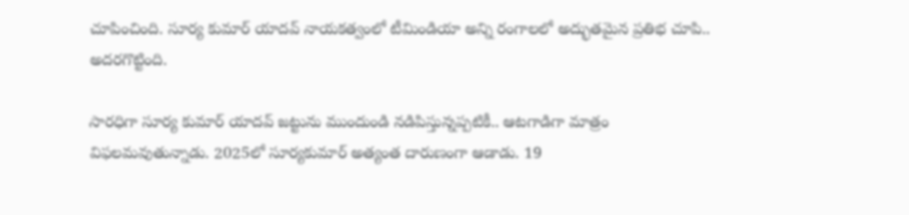చూపించింది. సూర్య కుమార్ యాదవ్ నాయకత్వంలో టీమిండియా అన్ని రంగాలలో అద్భుతమైన ప్రతిభ చూపి.. అదరగొట్టింది.

సారధిగా సూర్య కుమార్ యాదవ్ జట్టును ముందుండి నడిపిస్తున్నప్పటికీ.. ఆటగాడిగా మాత్రం విఫలమవుతున్నాడు. 2025లో సూర్యకుమార్ అత్యంత దారుణంగా ఆడాడు. 19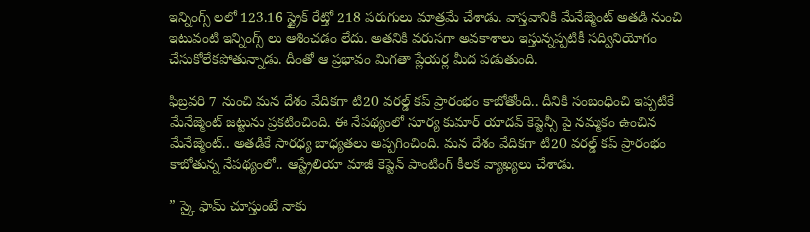ఇన్నింగ్స్ లలో 123.16 స్ట్రైక్ రేట్తో 218 పరుగులు మాత్రమే చేశాడు. వాస్తవానికి మేనేజ్మెంట్ అతడి నుంచి ఇటువంటి ఇన్నింగ్స్ లు ఆశించడం లేదు. అతనికి వరుసగా అవకాశాలు ఇస్తున్నప్పటికీ సద్వినియోగం చేసుకోలేకపోతున్నాడు. దీంతో ఆ ప్రభావం మిగతా ప్లేయర్ల మీద పడుతుంది.

ఫిబ్రవరి 7 నుంచి మన దేశం వేదికగా టి20 వరల్డ్ కప్ ప్రారంభం కాబోతోంది.. దీనికి సంబంధించి ఇప్పటికే మేనేజ్మెంట్ జట్టును ప్రకటించింది. ఈ నేపథ్యంలో సూర్య కుమార్ యాదవ్ కెప్టెన్సీ పై నమ్మకం ఉంచిన మేనేజ్మెంట్.. అతడికే సారధ్య బాధ్యతలు అప్పగించింది. మన దేశం వేదికగా టి20 వరల్డ్ కప్ ప్రారంభం కాబోతున్న నేపథ్యంలో.. ఆస్ట్రేలియా మాజీ కెప్టెన్ పాంటింగ్ కీలక వ్యాఖ్యలు చేశాడు.

” స్కై ఫామ్ చూస్తుంటే నాకు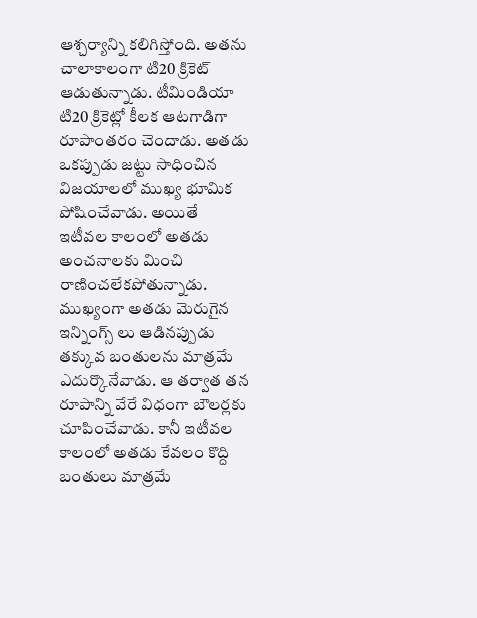ఆశ్చర్యాన్ని కలిగిస్తోంది. అతను చాలాకాలంగా టి20 క్రికెట్ ఆడుతున్నాడు. టీమిండియా టి20 క్రికెట్లో కీలక ఆటగాడిగా రూపాంతరం చెందాడు. అతడు ఒకప్పుడు జట్టు సాధించిన విజయాలలో ముఖ్య భూమిక పోషించేవాడు. అయితే ఇటీవల కాలంలో అతడు అంచనాలకు మించి రాణించలేకపోతున్నాడు. ముఖ్యంగా అతడు మెరుగైన ఇన్నింగ్స్ లు ఆడినప్పుడు తక్కువ బంతులను మాత్రమే ఎదుర్కొనేవాడు. ఆ తర్వాత తన రూపాన్ని వేరే విధంగా బౌలర్లకు చూపించేవాడు. కానీ ఇటీవల కాలంలో అతడు కేవలం కొద్ది బంతులు మాత్రమే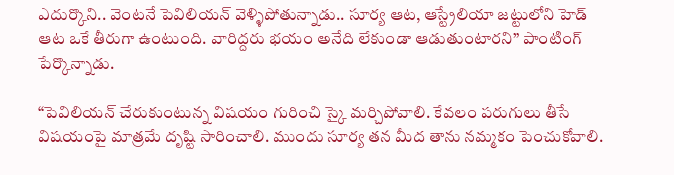ఎదుర్కొని.. వెంటనే పెవిలియన్ వెళ్ళిపోతున్నాడు.. సూర్య ఆట, ఆస్ట్రేలియా జట్టులోని హెడ్ ఆట ఒకే తీరుగా ఉంటుంది. వారిద్దరు భయం అనేది లేకుండా ఆడుతుంటారని” పాంటింగ్ పేర్కొన్నాడు.

“పెవిలియన్ చేరుకుంటున్న విషయం గురించి స్కై మర్చిపోవాలి. కేవలం పరుగులు తీసే విషయంపై మాత్రమే దృష్టి సారించాలి. ముందు సూర్య తన మీద తాను నమ్మకం పెంచుకోవాలి.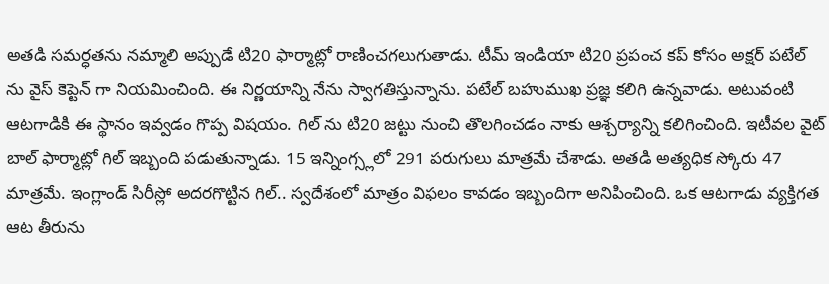అతడి సమర్ధతను నమ్మాలి అప్పుడే టి20 ఫార్మాట్లో రాణించగలుగుతాడు. టీమ్ ఇండియా టి20 ప్రపంచ కప్ కోసం అక్షర్ పటేల్ ను వైస్ కెప్టెన్ గా నియమించింది. ఈ నిర్ణయాన్ని నేను స్వాగతిస్తున్నాను. పటేల్ బహుముఖ ప్రజ్ఞ కలిగి ఉన్నవాడు. అటువంటి ఆటగాడికి ఈ స్థానం ఇవ్వడం గొప్ప విషయం. గిల్ ను టి20 జట్టు నుంచి తొలగించడం నాకు ఆశ్చర్యాన్ని కలిగించింది. ఇటీవల వైట్ బాల్ ఫార్మాట్లో గిల్ ఇబ్బంది పడుతున్నాడు. 15 ఇన్నింగ్స్లలో 291 పరుగులు మాత్రమే చేశాడు. అతడి అత్యధిక స్కోరు 47 మాత్రమే. ఇంగ్లాండ్ సిరీస్లో అదరగొట్టిన గిల్.. స్వదేశంలో మాత్రం విఫలం కావడం ఇబ్బందిగా అనిపించింది. ఒక ఆటగాడు వ్యక్తిగత ఆట తీరును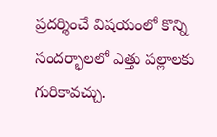ప్రదర్శించే విషయంలో కొన్ని సందర్భాలలో ఎత్తు పల్లాలకు గురికావచ్చు.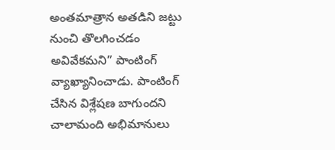అంతమాత్రాన అతడిని జట్టు నుంచి తొలగించడం అవివేకమని” పాంటింగ్ వ్యాఖ్యానించాడు. పాంటింగ్ చేసిన విశ్లేషణ బాగుందని చాలామంది అభిమానులు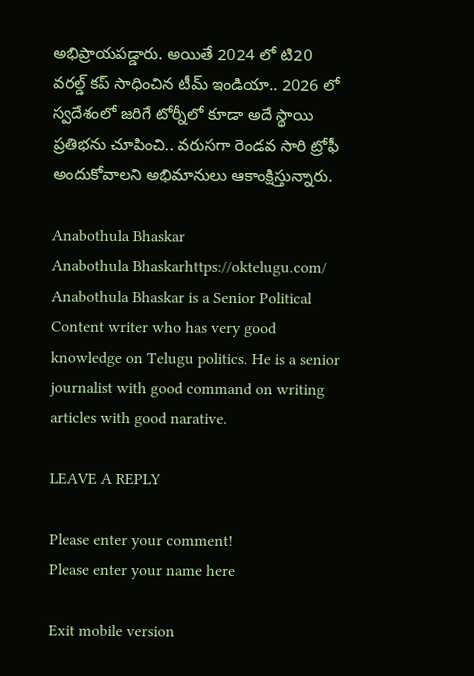అభిప్రాయపడ్డారు. అయితే 2024 లో టి20 వరల్డ్ కప్ సాధించిన టీమ్ ఇండియా.. 2026 లో స్వదేశంలో జరిగే టోర్నీలో కూడా అదే స్థాయి ప్రతిభను చూపించి.. వరుసగా రెండవ సారి ట్రోఫీ అందుకోవాలని అభిమానులు ఆకాంక్షిస్తున్నారు.

Anabothula Bhaskar
Anabothula Bhaskarhttps://oktelugu.com/
Anabothula Bhaskar is a Senior Political Content writer who has very good knowledge on Telugu politics. He is a senior journalist with good command on writing articles with good narative.

LEAVE A REPLY

Please enter your comment!
Please enter your name here

Exit mobile version